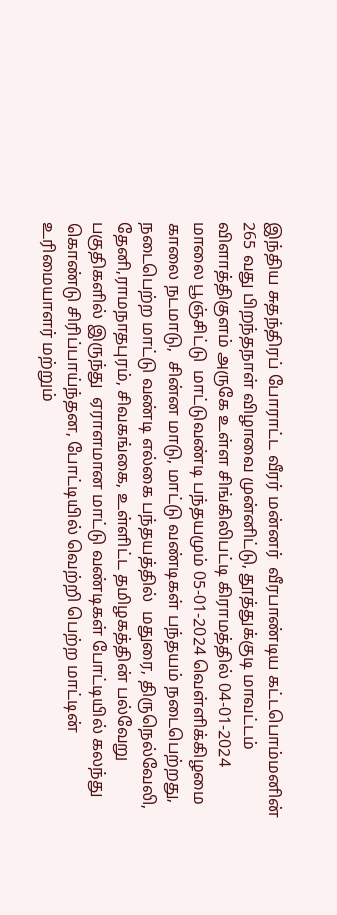இந்திய சுதந்திரப் போராட்ட வீரர் மன்னர்  வீரபாண்டிய கட்டபொம்மனின் 265 வது பிறந்தநாள் விழாவை முன்னிட்டு, தூத்துக்குடி மாவட்டம் விளாத்திகுளம் அருகே உள்ள சிங்கிலிபட்டி கிராமத்தில் 04-01-2024 மாலை பூஞ்சிட்டு  மாட்டுவண்டி பந்தயமும் 05-01-2024 வெள்ளிக்கிழமை காலை நடமாடு,  சின்ன மாடு, மாட்டு வண்டிகள் பந்தயம் நடைபெற்றது, நடைபெற்ற மாட்டு வண்டி எல்கை பந்தயத்தில்  மதுரை, திருநெல்வேலி, தேனி,ராமநாதபுரம், சிவகங்கை, உள்ளிட்ட தமிழகத்தின் பல்வேறு பகுதிகளில் இருந்து  ஏராளமான மாட்டு வண்டிகள் போட்டியில் கலந்து கொண்டு சிரிப்பாய்ந்தன, போட்டியில் வெற்றி பெற்ற மாட்டின் உரிமையாளர் மற்றும்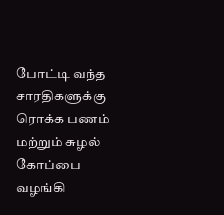போட்டி வந்த சாரதிகளுக்கு ரொக்க பணம்  மற்றும் சுழல் கோப்பை வழங்கி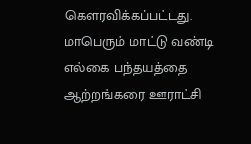கௌரவிக்கப்பட்டது.  மாபெரும் மாட்டு வண்டி எல்கை பந்தயத்தை ஆற்றங்கரை ஊராட்சி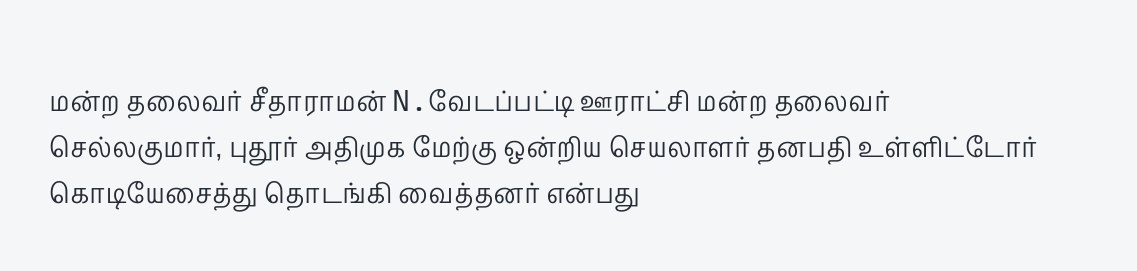மன்ற தலைவர் சீதாராமன் N.வேடப்பட்டி ஊராட்சி மன்ற தலைவர்  செல்லகுமார், புதூர் அதிமுக மேற்கு ஒன்றிய செயலாளர் தனபதி உள்ளிட்டோர் கொடியேசைத்து தொடங்கி வைத்தனர் என்பது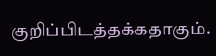குறிப்பிடத்தக்கதாகும்.